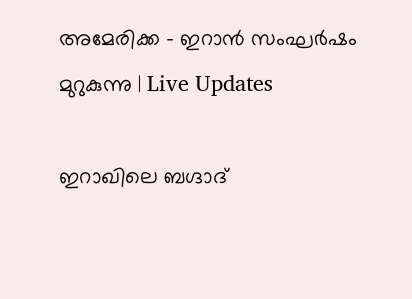അമേരിക്ക - ഇറാന്‍ സംഘര്‍ഷം മുറുകുന്നു | Live Updates

ഇറാഖിലെ ബഗ്ദാദ്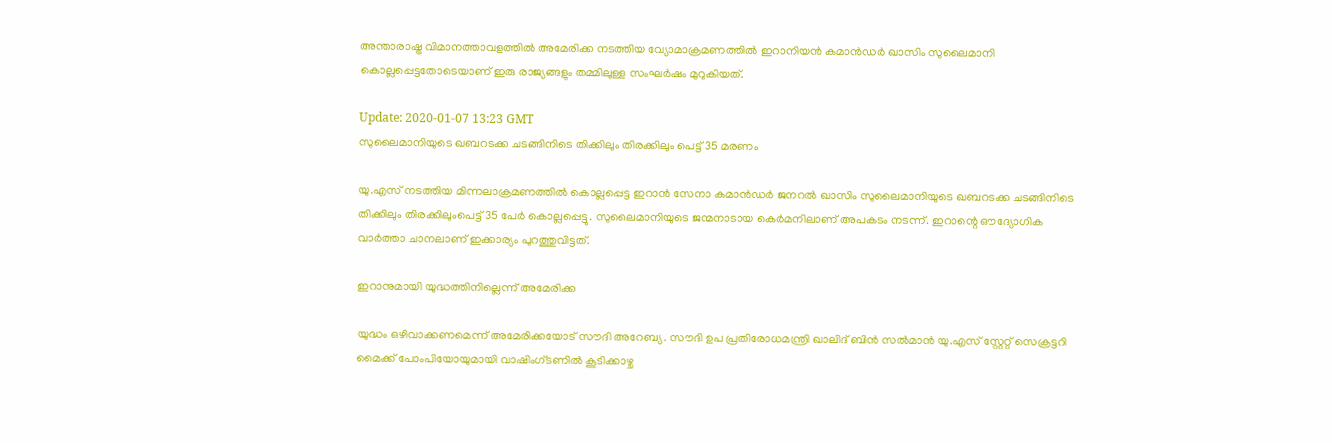അന്താരാഷ്ട്ര വിമാനത്താവളത്തില്‍ അമേരിക്ക നടത്തിയ വ്യോമാക്രമണത്തില്‍ ഇറാനിയന്‍ കമാന്‍ഡര്‍ ഖാസിം സുലൈമാനി കൊല്ലപ്പെട്ടതോടെയാണ് ഇരു രാജ്യങ്ങളും തമ്മിലുള്ള സംഘര്‍ഷം മുറുകിയത്.

Update: 2020-01-07 13:23 GMT
സുലൈമാനിയുടെ ഖബറടക്ക ചടങ്ങിനിടെ തിക്കിലും തിരക്കിലും പെട്ട് 35 മരണം

യു.എസ് നടത്തിയ മിന്നലാക്രമണത്തിൽ കൊല്ലപ്പെട്ട ഇറാൻ സേനാ കമാൻഡർ ജനറൽ ഖാസിം സുലൈമാനിയുടെ ഖബറടക്ക ചടങ്ങിനിടെ തിക്കിലും തിരക്കിലുംപെട്ട് 35 പേർ കൊല്ലപ്പെട്ടു. സുലൈമാനിയുടെ ജന്മനാടായ കെര്‍മനിലാണ് അപകടം നടന്ന്. ഇറാന്റെ ഔദ്യോഗിക വാർത്താ ചാനലാണ് ഇക്കാര്യം പുറത്തുവിട്ടത്.

ഇറാനുമായി യുദ്ധത്തിനില്ലെന്ന് അമേരിക്ക

യുദ്ധം ഒഴിവാക്കണമെന്ന് അമേരിക്കയോട് സൗദി അറേബ്യ. സൗദി ഉപ പ്രതിരോധമന്ത്രി ഖാലിദ് ബിൻ സൽമാൻ യു.എസ് സ്റ്റേറ്റ് സെക്രട്ടറി മൈക്ക് പോംപിയോയുമായി വാഷിംഗ്ടണിൽ കൂടിക്കാഴ്ച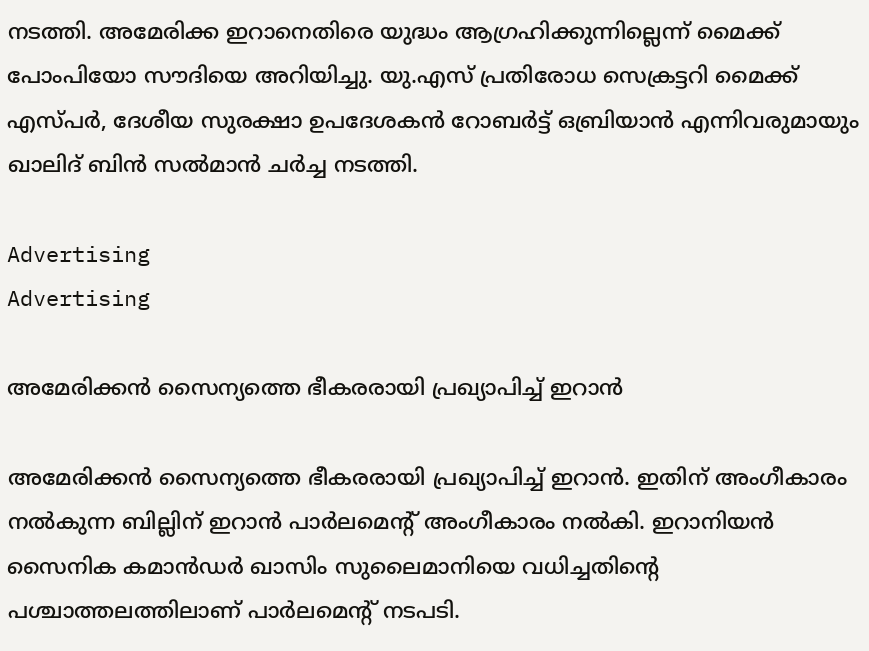നടത്തി. അമേരിക്ക ഇറാനെതിരെ യുദ്ധം ആഗ്രഹിക്കുന്നില്ലെന്ന് മൈക്ക് പോംപിയോ സൗദിയെ അറിയിച്ചു. യു.എസ് പ്രതിരോധ സെക്രട്ടറി മൈക്ക് എസ്പർ, ദേശീയ സുരക്ഷാ ഉപദേശകൻ റോബർട്ട് ഒബ്രിയാൻ എന്നിവരുമായും ഖാലിദ് ബിൻ സൽമാൻ ചർച്ച നടത്തി.

Advertising
Advertising

അമേരിക്കന്‍ സൈന്യത്തെ ഭീകരരായി പ്രഖ്യാപിച്ച് ഇറാന്‍

അമേരിക്കന്‍ സൈന്യത്തെ ഭീകരരായി പ്രഖ്യാപിച്ച് ഇറാന്‍. ഇതിന് അംഗീകാരം നല്‍കുന്ന ബില്ലിന് ഇറാന്‍ പാര്‍ലമെന്റ് അംഗീകാരം നല്‍കി. ഇറാനിയന്‍ സൈനിക കമാന്‍ഡര്‍ ഖാസിം സുലൈമാനിയെ വധിച്ചതിന്റെ പശ്ചാത്തലത്തിലാണ് പാര്‍ലമെന്റ് നടപടി.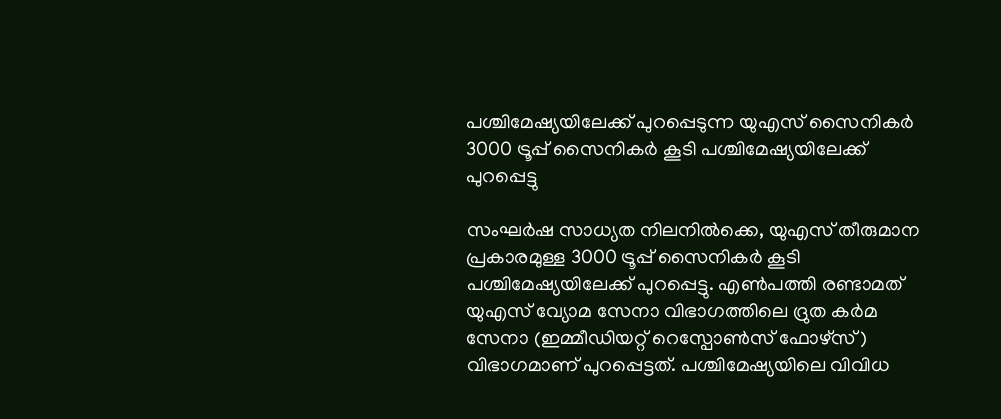പശ്ചിമേഷ്യയിലേക്ക് പുറപ്പെടുന്ന യുഎസ് സൈനികര്‍
3000 ട്രൂപ്പ് സൈനികര്‍ കൂടി പശ്ചിമേഷ്യയിലേക്ക് പുറപ്പെട്ടു

സംഘര്‍ഷ സാധ്യത നിലനില്‍ക്കെ, യുഎസ് തീരുമാന പ്രകാരമുള്ള 3000 ട്രൂപ്പ് സൈനികര്‍ കൂടി പശ്ചിമേഷ്യയിലേക്ക് പുറപ്പെട്ടു. എണ്‍പത്തി രണ്ടാമത് യുഎസ് വ്യോമ സേനാ വിഭാഗത്തിലെ ദ്രുത കര്‍മ സേനാ (ഇമ്മീഡിയറ്റ് റെസ്പോണ്‍സ് ഫോഴ്സ്) വിഭാഗമാണ് പുറപ്പെട്ടത്. പശ്ചിമേഷ്യയിലെ വിവിധ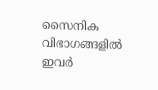സൈനിക വിഭാഗങ്ങളില്‍ ഇവര്‍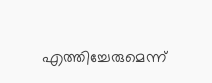എത്തിച്ചേരുമെന്ന്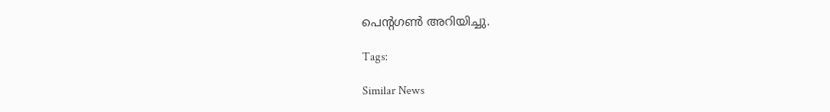പെന്റഗണ്‍ അറിയിച്ചു.

Tags:

Similar News